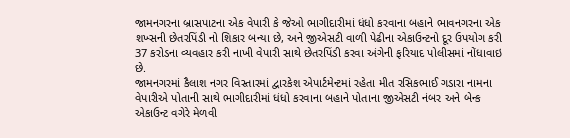જામનગરના બ્રાસપાટના એક વેપારી કે જેઓ ભાગીદારીમાં ધંધો કરવાના બહાને ભાવનગરના એક શખ્સની છેતરપિંડી નો શિકાર બન્યા છે, અને જીએસટી વાળી પેઢીના એકાઉન્ટનો દૂર ઉપયોગ કરી 37 કરોડના વ્યવહાર કરી નાખી વેપારી સાથે છેતરપિંડી કરવા અંગેની ફરિયાદ પોલીસમાં નોંધાવાઇ છે.
જામનગરમાં કૈલાશ નગર વિસ્તારમાં દ્વારકેશ એપાર્ટમેન્ટમાં રહેતા મીત રસિકભાઈ ગડારા નામના વેપારીએ પોતાની સાથે ભાગીદારીમાં ધંધો કરવાના બહાને પોતાના જીએસટી નંબર અને બેન્ક એકાઉન્ટ વગેરે મેળવી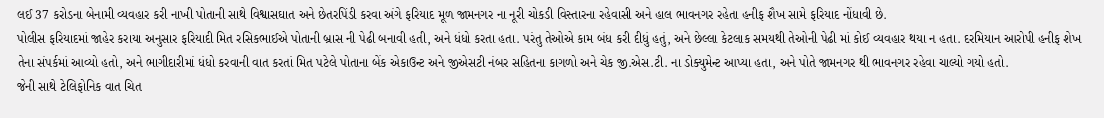લઈ 37 કરોડના બેનામી વ્યવહાર કરી નાખી પોતાની સાથે વિશ્વાસઘાત અને છેતરપિંડી કરવા અંગે ફરિયાદ મૂળ જામનગર ના નૂરી ચોકડી વિસ્તારના રહેવાસી અને હાલ ભાવનગર રહેતા હનીફ શૈખ સામે ફરિયાદ નોંધાવી છે.
પોલીસ ફરિયાદમાં જાહેર કરાયા અનુસાર ફરિયાદી મિત રસિકભાઈએ પોતાની બ્રાસ ની પેઢી બનાવી હતી, અને ધંધો કરતા હતા. પરંતુ તેઓએ કામ બંધ કરી દીધું હતું, અને છેલ્લા કેટલાક સમયથી તેઓની પેઢી માં કોઈ વ્યવહાર થયા ન હતા. દરમિયાન આરોપી હનીફ શેખ તેના સંપર્કમાં આવ્યો હતો, અને ભાગીદારીમાં ધંધો કરવાની વાત કરતાં મિત પટેલે પોતાના બેંક એકાઉન્ટ અને જીએસટી નંબર સહિતના કાગળો અને ચેક જી.એસ.ટી. ના ડોક્યુમેન્ટ આપ્યા હતા, અને પોતે જામનગર થી ભાવનગર રહેવા ચાલ્યો ગયો હતો.
જેની સાથે ટેલિફોનિક વાત ચિત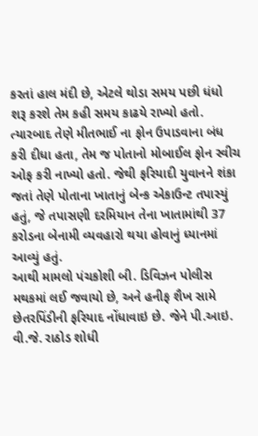કરતાં હાલ મંદી છે, એટલે થોડા સમય પછી ધંધો શરૂ કરશે તેમ કહી સમય કાઢયે રાખ્યો હતો.
ત્યારબાદ તેણે મીતભાઈ ના ફોન ઉપાડવાના બંધ કરી દીધા હતા, તેમ જ પોતાનો મોબાઈલ ફોન સ્વીચ ઓફ કરી નાખ્યો હતો. જેથી ફરિયાદી યુવાનને શંકા જતાં તેણે પોતાના ખાતાનું બેન્ક એકાઉન્ટ તપાસ્યું હતું, જે તપાસણી દરમિયાન તેના ખાતામાંથી 37 કરોડના બેનામી વ્યવહારો થયા હોવાનું ધ્યાનમાં આવ્યું હતું.
આથી મામલો પંચકોશી બી. ડિવિઝન પોલીસ મથકમાં લઈ જવાયો છે, અને હનીફ શૈખ સામે છેતરપિંડીની ફરિયાદ નોંધાવાઇ છે. જેને પી.આઇ. વી.જે. રાઠોડ શોધી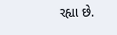રહ્યા છે.